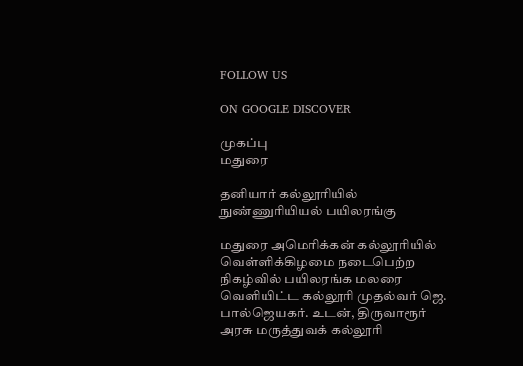FOLLOW US

ON GOOGLE DISCOVER

முகப்பு
மதுரை

தனியார் கல்லூரியில் நுண்ணுரியியல் பயிலரங்கு

மதுரை அமெரிக்கன் கல்லூரியில் வெள்ளிக்கிழமை நடைபெற்ற நிகழ்வில் பயிலரங்க மலரை வெளியிட்ட கல்லூரி முதல்வர் ஜெ. பால்ஜெயகர். உடன், திருவாரூர் அரசு மருத்துவக் கல்லூரி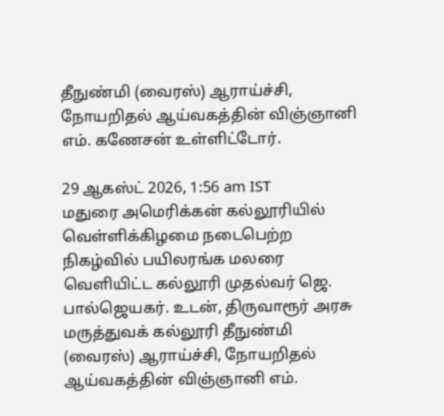தீநுண்மி (வைரஸ்) ஆராய்ச்சி, நோயறிதல் ஆய்வகத்தின் விஞ்ஞானி எம். கணேசன் உள்ளிட்டோர்.

29 ஆகஸ்ட் 2026, 1:56 am IST
மதுரை அமெரிக்கன் கல்லூரியில் வெள்ளிக்கிழமை நடைபெற்ற நிகழ்வில் பயிலரங்க மலரை வெளியிட்ட கல்லூரி முதல்வர் ஜெ. பால்ஜெயகர். உடன், திருவாரூர் அரசு மருத்துவக் கல்லூரி தீநுண்மி (வைரஸ்) ஆராய்ச்சி, நோயறிதல் ஆய்வகத்தின் விஞ்ஞானி எம்.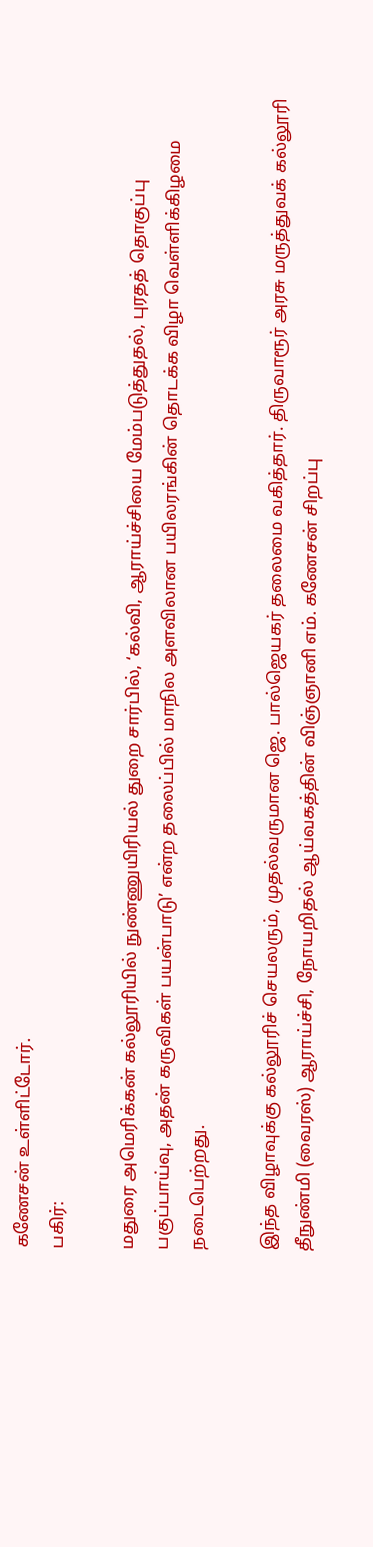கணேசன் உள்ளிட்டோர்.
பகிர்:

மதுரை அமெரிக்கன் கல்லூரியில் நுண்ணுயிரியல் துறை சார்பில், ‘கல்வி, ஆராய்ச்சியை மேம்படுத்துதல், புரதத் தொகுப்பு பகுப்பாய்வு, அதன் கருவிகள் பயன்பாடு’ என்ற தலைப்பில் மாநில அளவிலான பயிலரங்கின் தொடக்க விழா வெள்ளிக்கிழமை நடைபெற்றது.

இந்த விழாவுக்கு கல்லூரிச் செயலரும், முதல்வருமான ஜெ. பால்ஜெயகர் தலைமை வகித்தார். திருவாரூர் அரசு மருத்துவக் கல்லூரி தீநுண்மி (வைரஸ்) ஆராய்ச்சி, நோயறிதல் ஆய்வகத்தின் விஞ்ஞானி எம். கணேசன் சிறப்பு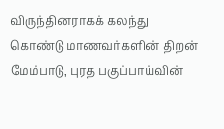விருந்தினராகக் கலந்து கொண்டு மாணவர்களின் திறன் மேம்பாடு, புரத பகுப்பாய்வின்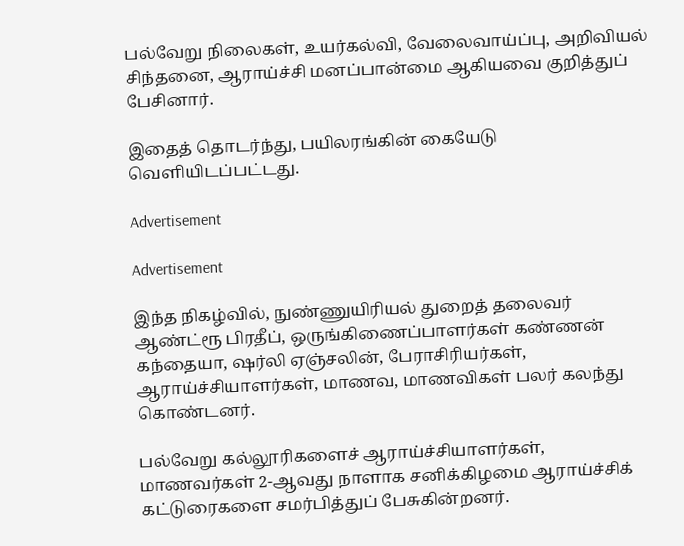பல்வேறு நிலைகள், உயர்கல்வி, வேலைவாய்ப்பு, அறிவியல் சிந்தனை, ஆராய்ச்சி மனப்பான்மை ஆகியவை குறித்துப் பேசினார்.

இதைத் தொடர்ந்து, பயிலரங்கின் கையேடு வெளியிடப்பட்டது.

Advertisement

Advertisement

இந்த நிகழ்வில், நுண்ணுயிரியல் துறைத் தலைவர் ஆண்ட்ரூ பிரதீப், ஒருங்கிணைப்பாளர்கள் கண்ணன் கந்தையா, ஷர்லி ஏஞ்சலின், பேராசிரியர்கள், ஆராய்ச்சியாளர்கள், மாணவ, மாணவிகள் பலர் கலந்து கொண்டனர்.

பல்வேறு கல்லூரிகளைச் ஆராய்ச்சியாளர்கள், மாணவர்கள் 2-ஆவது நாளாக சனிக்கிழமை ஆராய்ச்சிக் கட்டுரைகளை சமர்பித்துப் பேசுகின்றனர்.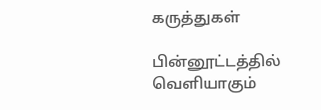கருத்துகள்

பின்னூட்டத்தில் வெளியாகும்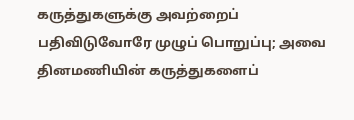கருத்துகளுக்கு அவற்றைப் பதிவிடுவோரே முழுப் பொறுப்பு; அவை தினமணியின் கருத்துகளைப்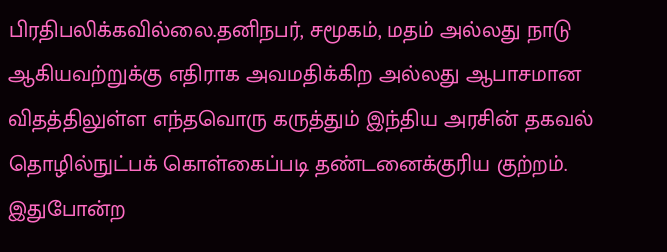பிரதிபலிக்கவில்லை.தனிநபர், சமூகம், மதம் அல்லது நாடு ஆகியவற்றுக்கு எதிராக அவமதிக்கிற அல்லது ஆபாசமான விதத்திலுள்ள எந்தவொரு கருத்தும் இந்திய அரசின் தகவல் தொழில்நுட்பக் கொள்கைப்படி தண்டனைக்குரிய குற்றம். இதுபோன்ற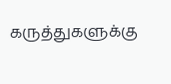கருத்துகளுக்கு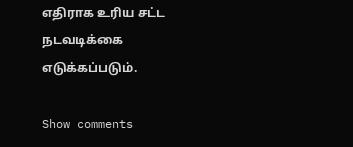எதிராக உரிய சட்ட நடவடிக்கை எடுக்கப்படும்.

Show comments